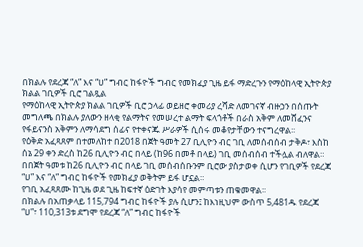በክልሉ የደረጃ “ለ” እና “ሀ” ግብር ከፋዮች ግብር የመክፈያ ጊዜ ይፋ ማድረጉን የማዕከላዊ ኢትዮጵያ ክልል ገቢዎች ቢሮ ገልጿል
የማዕከላዊ ኢትዮጵያ ክልል ገቢዎች ቢሮ ኃላፊ ወይዘሮ ቀመሪያ ረሻድ ለመገናኛ ብዙኃን በሰጡት መግለጫ በክልሉ ያለውን ዘላቂ የልማትና የመሠረተ ልማት ፍላጎቶች በራስ አቅም ለመሸፈንና የፋይናንስ አቅምን ለማሳደግ ሰፊና የተቀናጁ ሥራዎች ሲሰሩ መቆየታቸውን ተናግረዋል፡፡
የዕቅድ አፈጻጸም በተመለከተ በ2018 በጀት ዓመት 27 ቢሊዮን ብር ገቢ ለመሰብሰብ ታቅዶ፣ እስከ ሰኔ 29 ቀን ድረስ ከ26 ቢሊዮን ብር በላይ (ከ96 በመቶ በላይ) ገቢ መሰብሰብ ተችሏል ብለዋል።
በበጀት ዓመቱ ከ26 ቢሊዮን ብር በላይ ገቢ መሰብሰቡንም ቢሮው ያስታወቀ ሲሆን የገቢዎች የደረጃ “ሀ” እና “ለ” ግብር ከፋዮች የመክፈያ ወቅትም ይፋ ሆኗል።
የገቢ አፈጻጸሙ ከጊዜ ወደ ጊዜ ከፍተኛ ዕድገት እያሳየ መምጣቱን ጠቁመዋል፡፡
በክልሉ በአጠቃላይ 115,794 ግብር ከፋዮች ያሉ ሲሆን፤ ከእነዚህም ውስጥ 5,481ዱ የደረጃ “ሀ”፣ 110,313ቱ ደግሞ የደረጃ “ለ” ግብር ከፋዮች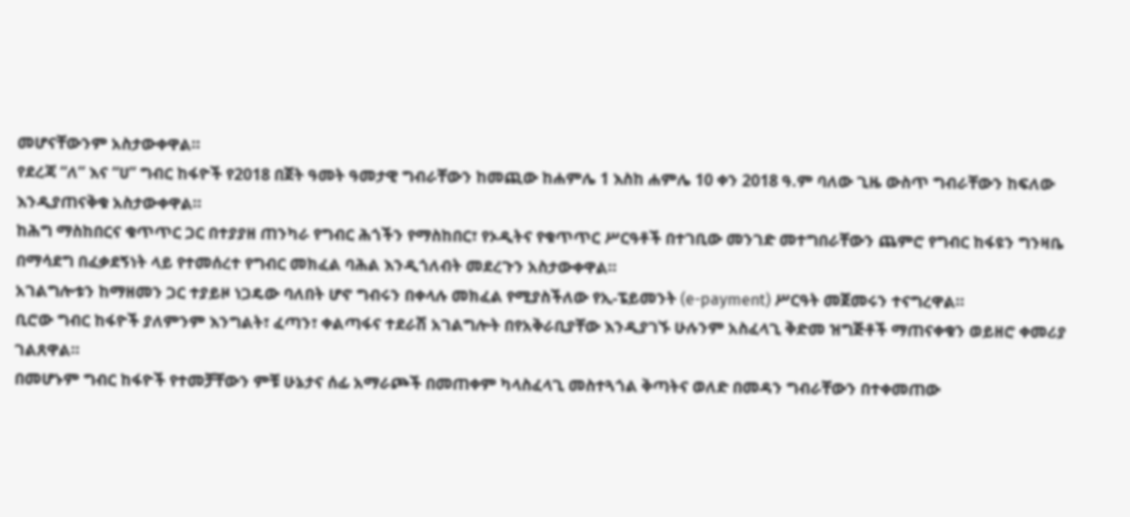መሆናቸውንም አስታውቀዋል።
የደረጃ “ለ” እና “ሀ” ግብር ከፋዮች የ2018 በጀት ዓመት ዓመታዊ ግብራቸውን ከመጪው ከሐምሌ 1 እስከ ሐምሌ 10 ቀን 2018 ዓ.ም ባለው ጊዜ ውስጥ ግብራቸውን ከፍለው እንዲያጠናቅቁ አስታውቀዋል።
ከሕግ ማስከበርና ቁጥጥር ጋር በተያያዘ ጠንካራ የግብር ሕጎችን የማስከበር፣ የኦዲትና የቁጥጥር ሥርዓቶች በተገቢው መንገድ መተግበራቸውን ጨምሮ የግብር ከፋዩን ግንዛቤ በማሳደግ በፈቃደኝነት ላይ የተመሰረተ የግብር መክፈል ባሕል እንዲጎለብት መደረጉን አስታውቀዋል።
አገልግሎቱን ከማዘመን ጋር ተያይዞ ነጋዴው ባለበት ሆኖ ግብሩን በቀላሉ መክፈል የሚያስችለው የኢ-ፔይመንት (e-payment) ሥርዓት መጀመሩን ተናግረዋል።
ቢሮው ግብር ከፋዮች ያለምንም እንግልት፣ ፈጣን፣ ቀልጣፋና ተደራሽ አገልግሎት በየአቅራቢያቸው እንዲያገኙ ሁሉንም አስፈላጊ ቅድመ ዝግጅቶች ማጠናቀቁን ወይዘሮ ቀመሪያ ገልጸዋል።
በመሆኑም ግብር ከፋዮች የተመቻቸውን ምቹ ሁኔታና ሰፊ አማራጮች በመጠቀም ካላስፈላጊ መስተጓጎል ቅጣትና ወለድ በመዳን ግብራቸውን በተቀመጠው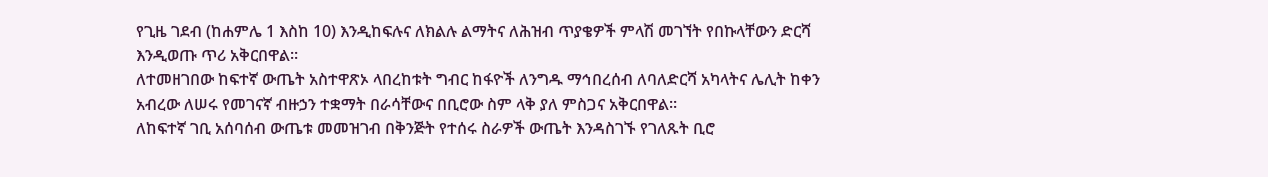የጊዜ ገደብ (ከሐምሌ 1 እስከ 10) እንዲከፍሉና ለክልሉ ልማትና ለሕዝብ ጥያቄዎች ምላሽ መገኘት የበኩላቸውን ድርሻ እንዲወጡ ጥሪ አቅርበዋል።
ለተመዘገበው ከፍተኛ ውጤት አስተዋጽኦ ላበረከቱት ግብር ከፋዮች ለንግዱ ማኅበረሰብ ለባለድርሻ አካላትና ሌሊት ከቀን አብረው ለሠሩ የመገናኛ ብዙኃን ተቋማት በራሳቸውና በቢሮው ስም ላቅ ያለ ምስጋና አቅርበዋል።
ለከፍተኛ ገቢ አሰባሰብ ውጤቱ መመዝገብ በቅንጅት የተሰሩ ስራዎች ውጤት እንዳስገኙ የገለጹት ቢሮ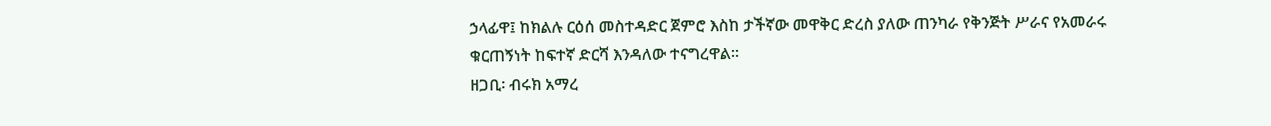ኃላፊዋ፤ ከክልሉ ርዕሰ መስተዳድር ጀምሮ እስከ ታችኛው መዋቅር ድረስ ያለው ጠንካራ የቅንጅት ሥራና የአመራሩ ቁርጠኝነት ከፍተኛ ድርሻ እንዳለው ተናግረዋል።
ዘጋቢ፡ ብሩክ አማረ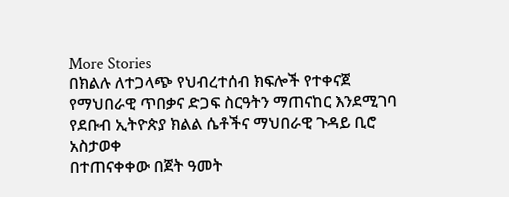More Stories
በክልሉ ለተጋላጭ የህብረተሰብ ክፍሎች የተቀናጀ የማህበራዊ ጥበቃና ድጋፍ ስርዓትን ማጠናከር እንደሚገባ የደቡብ ኢትዮጵያ ክልል ሴቶችና ማህበራዊ ጉዳይ ቢሮ አስታወቀ
በተጠናቀቀው በጀት ዓመት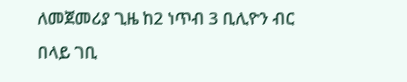ለመጀመሪያ ጊዜ ከ2 ነጥብ 3 ቢሊዮን ብር በላይ ገቢ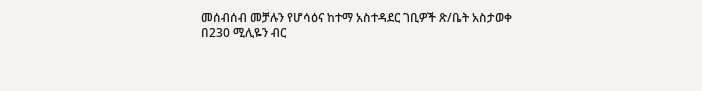መሰብሰብ መቻሉን የሆሳዕና ከተማ አስተዳደር ገቢዎች ጽ/ቤት አስታወቀ
በ230 ሚሊዬን ብር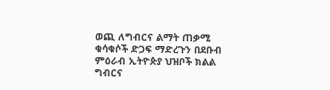ወጪ ለግብርና ልማት ጠቃሚ ቁሳቁሶች ድጋፍ ማድረጉን በደቡብ ምዕራብ ኢትዮጵያ ህዝቦች ክልል ግብርና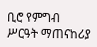ቢሮ የምግብ ሥርዓት ማጠናከሪያ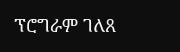ፕሮግራም ገለጸ